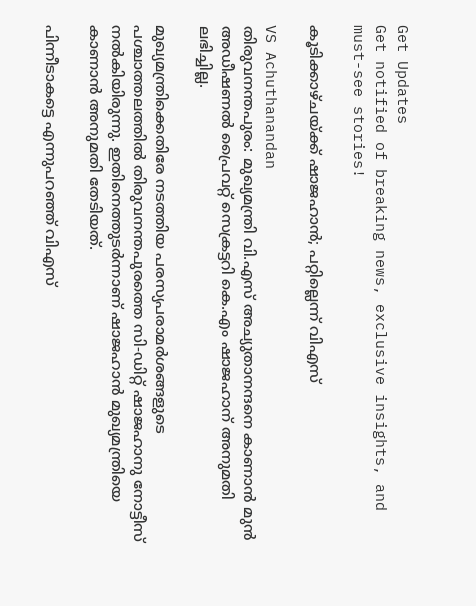Get Updates
Get notified of breaking news, exclusive insights, and must-see stories!

കൂടിക്കാഴ്ചയ്ക്ക് ഷാജഹാന്‍; പറ്റില്ലെന്ന് വിഎസ്

VS Achuthanandan
തിരുവനന്തപുരം: മുഖ്യമന്ത്രി വി.എസ് അച്യുതാനന്ദനെ കാണാന്‍ മുന്‍ അഡീഷണല്‍ പ്രൈവറ്റ് സെക്രട്ടറി കെ.എം ഷാജഹാന് അനുമതി ലഭിച്ചില്ല.

മുഖ്യമന്ത്രിക്കെതിരേ നടത്തിയ പരസ്യപരാമര്‍ശങ്ങളുടെ പശ്ചാത്തലത്തില്‍ തിരുവനന്തപുരത്തെ സി-ഡിറ്റ് ഷാജഹാനു നോട്ടീസ് നല്‍കിയിരുന്നു. ഇതിനെത്തുടര്‍ന്നാണ് ഷാജഹാന്‍ മുഖ്യമന്ത്രിയെ കാണാന്‍ അനുമതി തേടിയത്.

പിന്നീടാകട്ടെ എന്നുപറഞ്ഞ് വിഎസ്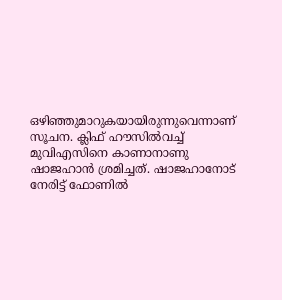ഒഴിഞ്ഞുമാറുകയായിരുന്നുവെന്നാണ് സൂചന. ക്ലിഫ് ഹൗസില്‍വച്ച് മുവിഎസിനെ കാണാനാണു ഷാജഹാന്‍ ശ്രമിച്ചത്. ഷാജഹാനോട് നേരിട്ട് ഫോണില്‍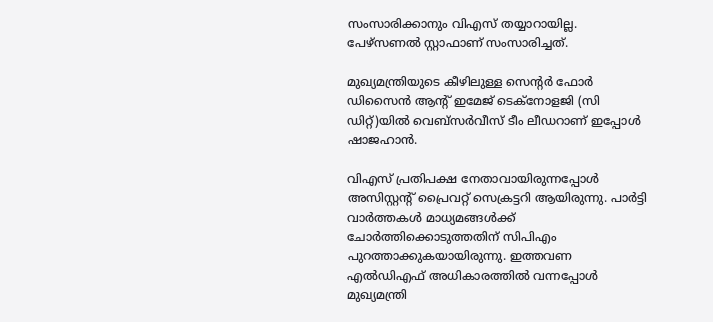സംസാരിക്കാനും വിഎസ് തയ്യാറായില്ല. പേഴ്‌സണല്‍ സ്റ്റാഫാണ് സംസാരിച്ചത്.

മുഖ്യമന്ത്രിയുടെ കീഴിലുള്ള സെന്റര്‍ ഫോര്‍ ഡിസൈന്‍ ആന്റ് ഇമേജ് ടെക്‌നോളജി (സി ഡിറ്റ്)യില്‍ വെബ്‌സര്‍വീസ് ടീം ലീഡറാണ് ഇപ്പോള്‍ ഷാജഹാന്‍.

വിഎസ് പ്രതിപക്ഷ നേതാവായിരുന്നപ്പോള്‍ അസിസ്റ്റന്റ് പ്രൈവറ്റ് സെക്രട്ടറി ആയിരുന്നു. പാര്‍ട്ടി വാര്‍ത്തകള്‍ മാധ്യമങ്ങള്‍ക്ക് ചോര്‍ത്തിക്കൊടുത്തതിന് സിപിഎം പുറത്താക്കുകയായിരുന്നു. ഇത്തവണ എല്‍ഡിഎഫ് അധികാരത്തില്‍ വന്നപ്പോള്‍ മുഖ്യമന്ത്രി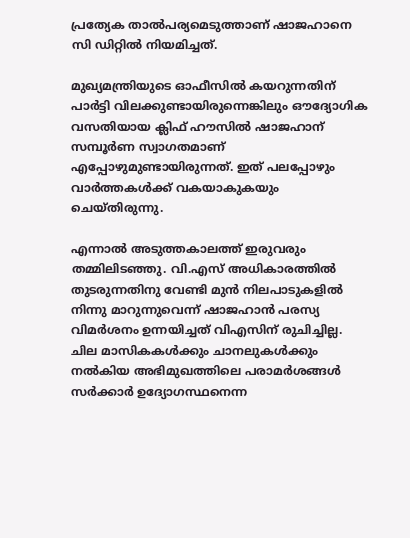പ്രത്യേക താല്‍പര്യമെടുത്താണ് ഷാജഹാനെ സി ഡിറ്റില്‍ നിയമിച്ചത്.

മുഖ്യമന്ത്രിയുടെ ഓഫീസില്‍ കയറുന്നതിന് പാര്‍ട്ടി വിലക്കുണ്ടായിരുന്നെങ്കിലും ഔദ്യോഗിക വസതിയായ ക്ലിഫ് ഹൗസില്‍ ഷാജഹാന് സമ്പൂര്‍ണ സ്വാഗതമാണ് എപ്പോഴുമുണ്ടായിരുന്നത്. ഇത് പലപ്പോഴും വാര്‍ത്തകള്‍ക്ക് വകയാകുകയും ചെയ്തിരുന്നു.

എന്നാല്‍ അടുത്തകാലത്ത് ഇരുവരും തമ്മിലിടഞ്ഞു. വി.എസ് അധികാരത്തില്‍ തുടരുന്നതിനു വേണ്ടി മുന്‍ നിലപാടുകളില്‍ നിന്നു മാറുന്നുവെന്ന് ഷാജഹാന്‍ പരസ്യ വിമര്‍ശനം ഉന്നയിച്ചത് വിഎസിന് രുചിച്ചില്ല. ചില മാസികകള്‍ക്കും ചാനലുകള്‍ക്കും നല്‍കിയ അഭിമുഖത്തിലെ പരാമര്‍ശങ്ങള്‍ സര്‍ക്കാര്‍ ഉദ്യോഗസ്ഥനെന്ന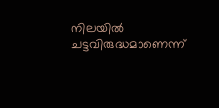നിലയില്‍ ചട്ടവിരുദ്ധമാണെന്ന്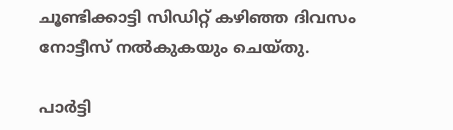ചൂണ്ടിക്കാട്ടി സിഡിറ്റ് കഴിഞ്ഞ ദിവസം നോട്ടീസ് നല്‍കുകയും ചെയ്തു.

പാര്‍ട്ടി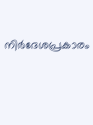നിര്‍ദേശപ്രകാരം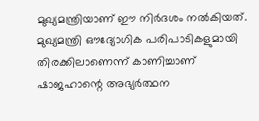മുഖ്യമന്ത്രിയാണ് ഈ നിര്‍ദശം നല്‍കിയത്. മുഖ്യമന്ത്രി ഔദ്യോഗിക പരിപാടികളുമായി തിരക്കിലാണെന്ന് കാണിച്ചാണ് ഷാജഹാന്റെ അഭ്യര്‍ത്ഥന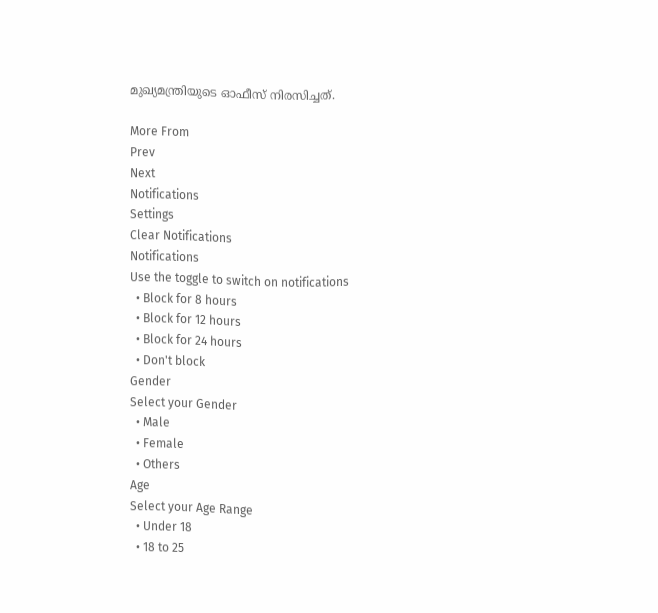മുഖ്യമന്ത്രിയുടെ ഓഫീസ് നിരസിച്ചത്.

More From
Prev
Next
Notifications
Settings
Clear Notifications
Notifications
Use the toggle to switch on notifications
  • Block for 8 hours
  • Block for 12 hours
  • Block for 24 hours
  • Don't block
Gender
Select your Gender
  • Male
  • Female
  • Others
Age
Select your Age Range
  • Under 18
  • 18 to 25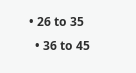• 26 to 35
  • 36 to 45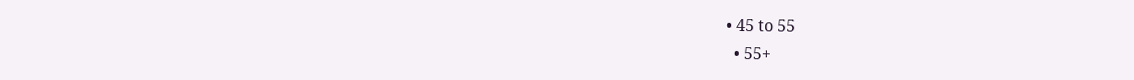• 45 to 55
  • 55+